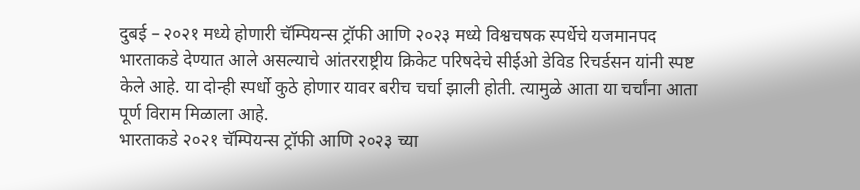दुबई – २०२१ मध्ये होणारी चॅम्पियन्स ट्रॉफी आणि २०२३ मध्ये विश्वचषक स्पर्धेचे यजमानपद भारताकडे देण्यात आले असल्याचे आंतरराष्ट्रीय क्रिकेट परिषदेचे सीईओ डेविड रिचर्डसन यांनी स्पष्ट केले आहे. या दोन्ही स्पर्धो कुठे होणार यावर बरीच चर्चा झाली होती. त्यामुळे आता या चर्चांना आता पूर्ण विराम मिळाला आहे.
भारताकडे २०२१ चॅम्पियन्स ट्रॉफी आणि २०२३ च्या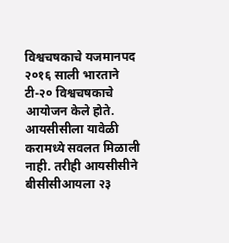विश्वचषकाचे यजमानपद
२०१६ साली भारताने टी-२० विश्वचषकाचे आयोजन केले होते. आयसीसीला यावेळी करामध्ये सवलत मिळाली नाही. तरीही आयसीसीने बीसीसीआयला २३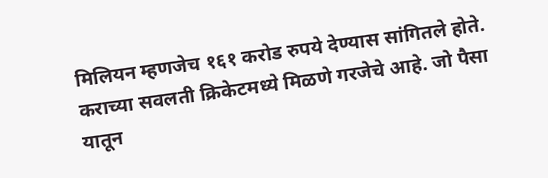मिलियन म्हणजेच १६१ करोड रुपये देण्यास सांगितले होते. कराच्या सवलती क्रिकेटमध्ये मिळणे गरजेचे आहे. जो पैसा यातून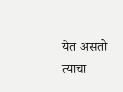येत असतो त्याचा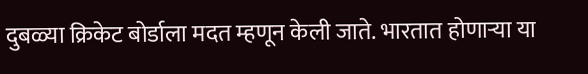दुबळ्या क्रिकेट बोर्डाला मदत म्हणून केली जाते. भारतात होणाऱ्या या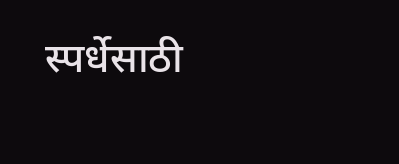स्पर्धेसाठी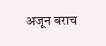अजून बराच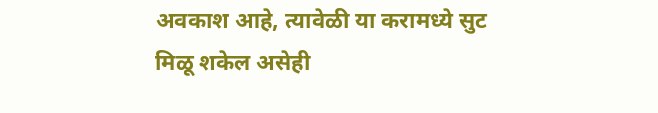अवकाश आहे, त्यावेळी या करामध्ये सुट मिळू शकेल असेही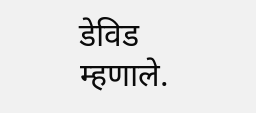डेविड म्हणाले.